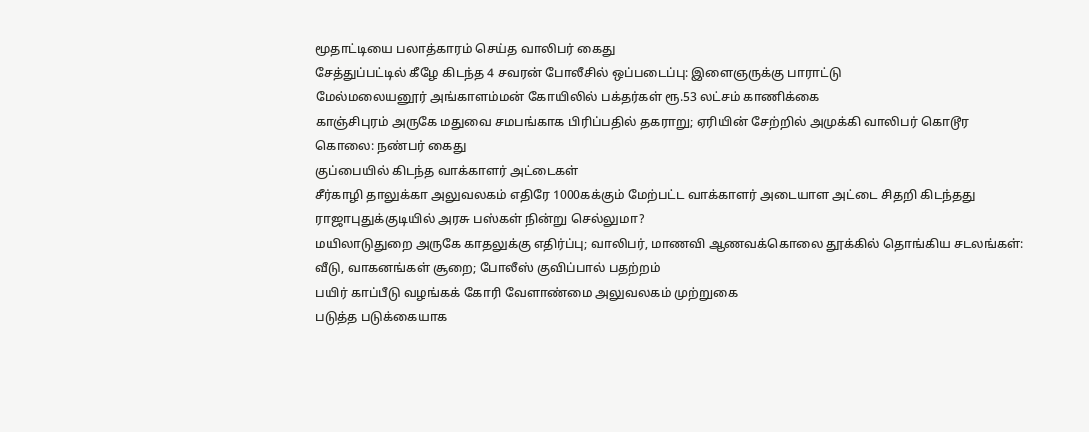மூதாட்டியை பலாத்காரம் செய்த வாலிபர் கைது
சேத்துப்பட்டில் கீழே கிடந்த 4 சவரன் போலீசில் ஒப்படைப்பு: இளைஞருக்கு பாராட்டு
மேல்மலையனூர் அங்காளம்மன் கோயிலில் பக்தர்கள் ரூ.53 லட்சம் காணிக்கை
காஞ்சிபுரம் அருகே மதுவை சமபங்காக பிரிப்பதில் தகராறு; ஏரியின் சேற்றில் அமுக்கி வாலிபர் கொடூர கொலை: நண்பர் கைது
குப்பையில் கிடந்த வாக்காளர் அட்டைகள்
சீர்காழி தாலுக்கா அலுவலகம் எதிரே 1000கக்கும் மேற்பட்ட வாக்காளர் அடையாள அட்டை சிதறி கிடந்தது
ராஜாபுதுக்குடியில் அரசு பஸ்கள் நின்று செல்லுமா?
மயிலாடுதுறை அருகே காதலுக்கு எதிர்ப்பு; வாலிபர், மாணவி ஆணவக்கொலை தூக்கில் தொங்கிய சடலங்கள்: வீடு, வாகனங்கள் சூறை; போலீஸ் குவிப்பால் பதற்றம்
பயிர் காப்பீடு வழங்கக் கோரி வேளாண்மை அலுவலகம் முற்றுகை
படுத்த படுக்கையாக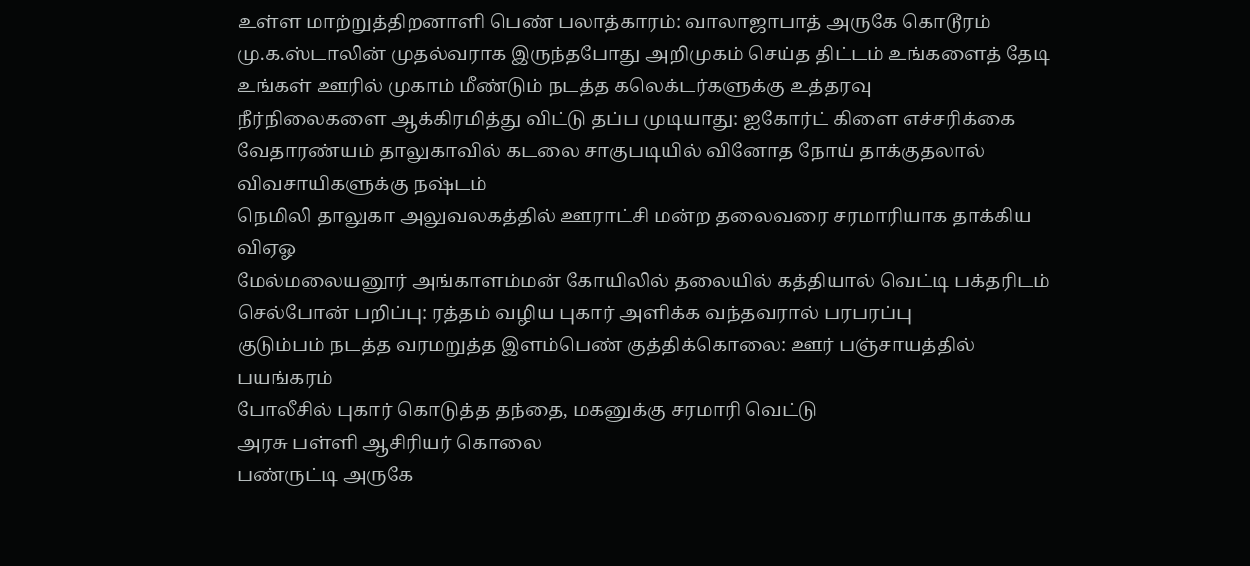உள்ள மாற்றுத்திறனாளி பெண் பலாத்காரம்: வாலாஜாபாத் அருகே கொடூரம்
மு.க.ஸ்டாலின் முதல்வராக இருந்தபோது அறிமுகம் செய்த திட்டம் உங்களைத் தேடி உங்கள் ஊரில் முகாம் மீண்டும் நடத்த கலெக்டர்களுக்கு உத்தரவு
நீர்நிலைகளை ஆக்கிரமித்து விட்டு தப்ப முடியாது: ஐகோர்ட் கிளை எச்சரிக்கை
வேதாரண்யம் தாலுகாவில் கடலை சாகுபடியில் வினோத நோய் தாக்குதலால் விவசாயிகளுக்கு நஷ்டம்
நெமிலி தாலுகா அலுவலகத்தில் ஊராட்சி மன்ற தலைவரை சரமாரியாக தாக்கிய விஏஓ
மேல்மலையனூர் அங்காளம்மன் கோயிலில் தலையில் கத்தியால் வெட்டி பக்தரிடம் செல்போன் பறிப்பு: ரத்தம் வழிய புகார் அளிக்க வந்தவரால் பரபரப்பு
குடும்பம் நடத்த வரமறுத்த இளம்பெண் குத்திக்கொலை: ஊர் பஞ்சாயத்தில் பயங்கரம்
போலீசில் புகார் கொடுத்த தந்தை, மகனுக்கு சரமாரி வெட்டு
அரசு பள்ளி ஆசிரியர் கொலை
பண்ருட்டி அருகே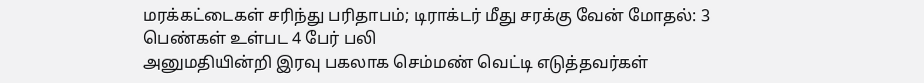மரக்கட்டைகள் சரிந்து பரிதாபம்; டிராக்டர் மீது சரக்கு வேன் மோதல்: 3 பெண்கள் உள்பட 4 பேர் பலி
அனுமதியின்றி இரவு பகலாக செம்மண் வெட்டி எடுத்தவர்கள்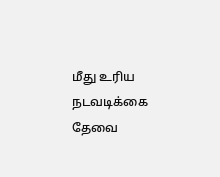மீது உரிய நடவடிக்கை தேவை